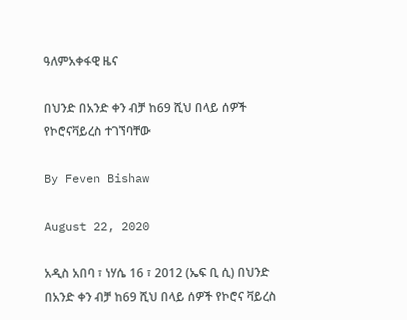ዓለምአቀፋዊ ዜና

በህንድ በአንድ ቀን ብቻ ከ69 ሺህ በላይ ሰዎች የኮሮናቫይረስ ተገኘባቸው

By Feven Bishaw

August 22, 2020

አዲስ አበባ ፣ ነሃሴ 16 ፣ 2012 (ኤፍ ቢ ሲ) በህንድ በአንድ ቀን ብቻ ከ69 ሺህ በላይ ሰዎች የኮሮና ቫይረስ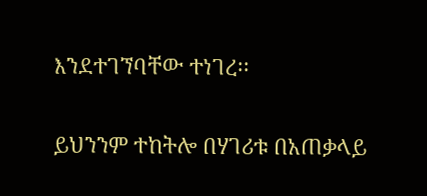እንደተገኘባቸው ተነገረ፡፡

ይህንንም ተከትሎ በሃገሪቱ በአጠቃላይ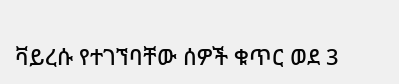ቫይረሱ የተገኘባቸው ሰዎች ቁጥር ወደ 3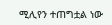ሚሊየን ተጠግቷል ነው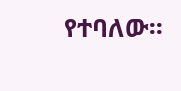የተባለው፡፡